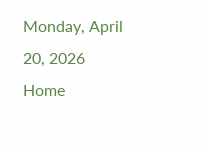Monday, April 20, 2026
Home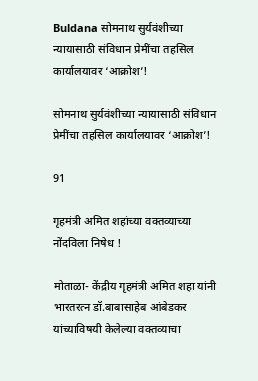Buldana सोमनाथ सुर्यवंशीच्या न्यायासाठी संविधान प्रेमींचा तहसिल कार्यालयावर ‘आक्रोश’!

सोमनाथ सुर्यवंशीच्या न्यायासाठी संविधान प्रेमींचा तहसिल कार्यालयावर ‘आक्रोश’!

91

गृहमंत्री अमित शहांच्या वक्तव्याच्या नोंदविला निषेध !

मोताळा- केंद्रीय गृहमंत्री अमित शहा यांनी भारतरत्न डॉ.बाबासाहेब आंबेडकर यांच्याविषयी केलेल्या वक्तव्याचा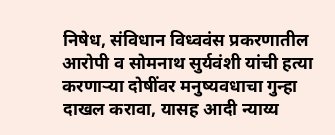निषेध, संविधान विध्ववंस प्रकरणातील आरोपी व सोमनाथ सुर्यवंशी यांची हत्या करणाऱ्या दोषींवर मनुष्यवधाचा गुन्हा दाखल करावा, यासह आदी न्याय्य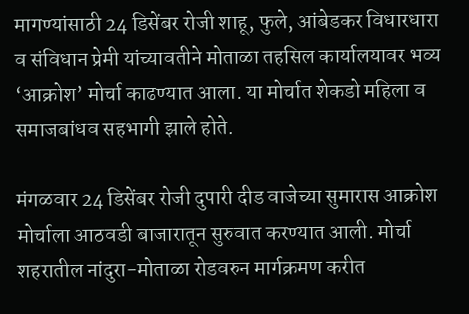मागण्यांसाठी 24 डिसेंबर रोजी शाहू, फुले, आंबेडकर विधारधारा व संविधान प्रेमी यांच्यावतीने मोताळा तहसिल कार्यालयावर भव्य ‘आक्रोश’ मोर्चा काढण्यात आला. या मोर्चात शेकडो महिला व समाजबांधव सहभागी झाले होते.

मंगळवार 24 डिसेंबर रोजी दुपारी दीड वाजेच्या सुमारास आक्रोश मोर्चाला आठवडी बाजारातून सुरुवात करण्यात आली. मोर्चा शहरातील नांदुरा-मोताळा रोडवरुन मार्गक्रमण करीत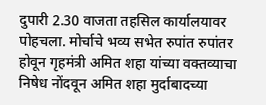दुपारी 2.30 वाजता तहसिल कार्यालयावर पोहचला. मोर्चाचे भव्य सभेत रुपांत रुपांतर होवून गृहमंत्री अमित शहा यांच्या वक्तव्याचा निषेध नोंदवून अमित शहा मुर्दाबादच्या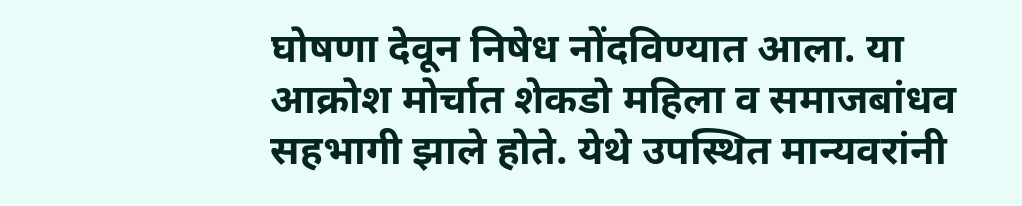घोषणा देवून निषेध नोंदविण्यात आला. या आक्रोश मोर्चात शेकडो महिला व समाजबांधव सहभागी झाले होते. येथे उपस्थित मान्यवरांनी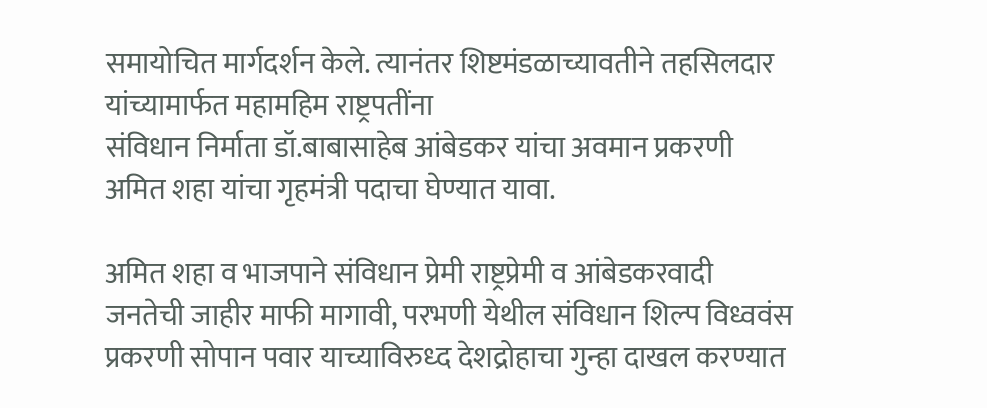समायोचित मार्गदर्शन केले. त्यानंतर शिष्टमंडळाच्यावतीने तहसिलदार यांच्यामार्फत महामहिम राष्ट्रपतींना
संविधान निर्माता डॉ.बाबासाहेब आंबेडकर यांचा अवमान प्रकरणी अमित शहा यांचा गृहमंत्री पदाचा घेण्यात यावा.

अमित शहा व भाजपाने संविधान प्रेमी राष्ट्रप्रेमी व आंबेडकरवादी जनतेची जाहीर माफी मागावी, परभणी येथील संविधान शिल्प विध्ववंस प्रकरणी सोपान पवार याच्याविरुध्द देशद्रोहाचा गुन्हा दाखल करण्यात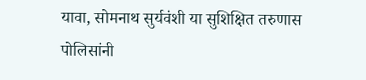यावा, सोमनाथ सुर्यवंशी या सुशिक्षित तरुणास पोलिसांनी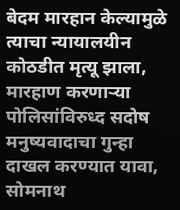बेदम मारहान केल्यामुळे त्याचा न्यायालयीन कोठडीत मृत्यू झाला, मारहाण करणाऱ्या पोलिसांविरुध्द सदोष मनुष्यवादाचा गुन्हा दाखल करण्यात यावा, सोमनाथ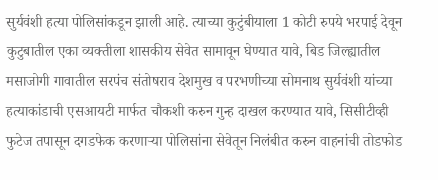सुर्यवंशी हत्या पोलिसांकडून झाली आहे. त्याच्या कुटुंबीयाला 1 कोटी रुपये भरपाई देवून कुटुबातील एका व्यक्तीला शासकीय सेवेत सामावून घेण्यात यावे, बिड जिल्ह्यातील मसाजोगी गावातील सरपंच संतोषराव देशमुख व परभणीच्या सोमनाथ सुर्यवंशी यांच्या हत्याकांडाची एसआयटी मार्फत चौकशी करुन गुन्ह दाखल करण्यात यावे, सिसीटीव्ही फुटेज तपासून दगडफेक करणाऱ्या पोलिसांना सेवेतून निलंबीत करुन वाहनांची तोडफोड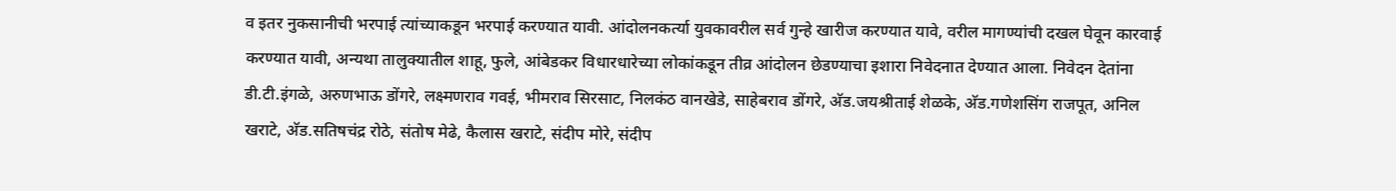व इतर नुकसानीची भरपाई त्यांच्याकडून भरपाई करण्यात यावी. आंदोलनकर्त्या युवकावरील सर्व गुन्हे खारीज करण्यात यावे, वरील मागण्यांची दखल घेवून कारवाई करण्यात यावी, अन्यथा तालुक्यातील शाहू, फुले, आंबेडकर विधारधारेच्या लोकांकडून तीव्र आंदोलन छेडण्याचा इशारा निवेदनात देण्यात आला. निवेदन देतांना डी.टी.इंगळे, अरुणभाऊ डोंगरे, लक्ष्मणराव गवई, भीमराव सिरसाट, निलकंठ वानखेडे, साहेबराव डोंगरे, अ‍ॅड.जयश्रीताई शेळके, अ‍ॅड.गणेशसिंग राजपूत, अनिल खराटे, अ‍ॅड.सतिषचंद्र रोठे, संतोष मेढे, कैलास खराटे, संदीप मोरे, संदीप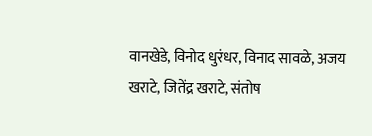वानखेडे, विनोद धुरंधर, विनाद सावळे, अजय खराटे, जितेंद्र खराटे, संतोष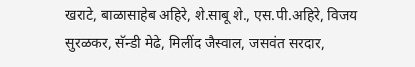खराटे, बाळासाहेब अहिरे, शे.साबू शे., एस.पी.अहिरे, विजय सुरळकर, सॅन्डी मेढे, मिलींद जैस्वाल, जसवंत सरदार,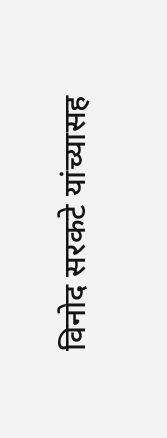विनोद सरकटे यांच्यासह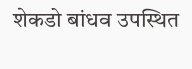शेकडो बांधव उपस्थित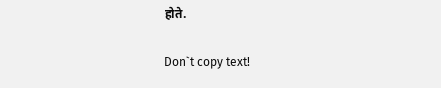होते.

Don`t copy text!